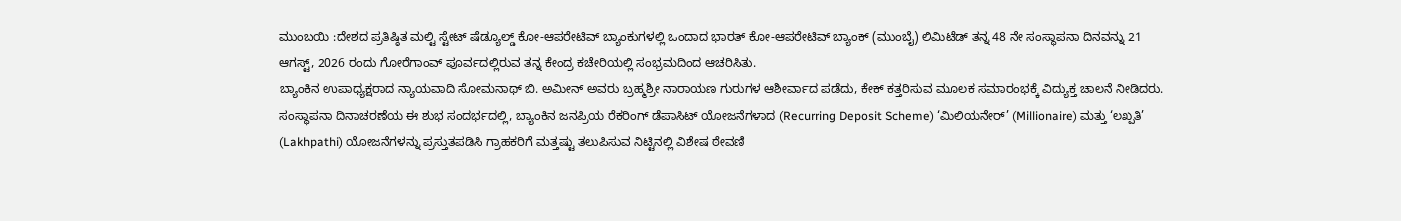ಮುಂಬಯಿ :ದೇಶದ ಪ್ರತಿಷ್ಠಿತ ಮಲ್ಟಿ ಸ್ಟೇಟ್ ಷೆಡ್ಯೂಲ್ಡ್ ಕೋ-ಆಪರೇಟಿವ್ ಬ್ಯಾಂಕುಗಳಲ್ಲಿ ಒಂದಾದ ಭಾರತ್ ಕೋ-ಆಪರೇಟಿವ್ ಬ್ಯಾಂಕ್ (ಮುಂಬೈ) ಲಿಮಿಟೆಡ್ ತನ್ನ 48 ನೇ ಸಂಸ್ಥಾಪನಾ ದಿನವನ್ನು 21 ಆಗಸ್ಟ್, 2026 ರಂದು ಗೋರೆಗಾಂವ್ ಪೂರ್ವದಲ್ಲಿರುವ ತನ್ನ ಕೇಂದ್ರ ಕಚೇರಿಯಲ್ಲಿ ಸಂಭ್ರಮದಿಂದ ಆಚರಿಸಿತು.
ಬ್ಯಾಂಕಿನ ಉಪಾಧ್ಯಕ್ಷರಾದ ನ್ಯಾಯವಾದಿ ಸೋಮನಾಥ್ ಬಿ. ಅಮೀನ್ ಅವರು ಬ್ರಹ್ಮಶ್ರೀ ನಾರಾಯಣ ಗುರುಗಳ ಆಶೀರ್ವಾದ ಪಡೆದು, ಕೇಕ್ ಕತ್ತರಿಸುವ ಮೂಲಕ ಸಮಾರಂಭಕ್ಕೆ ವಿದ್ಯುಕ್ತ ಚಾಲನೆ ನೀಡಿದರು.
ಸಂಸ್ಥಾಪನಾ ದಿನಾಚರಣೆಯ ಈ ಶುಭ ಸಂದರ್ಭದಲ್ಲಿ, ಬ್ಯಾಂಕಿನ ಜನಪ್ರಿಯ ರೆಕರಿಂಗ್ ಡೆಪಾಸಿಟ್ ಯೋಜನೆಗಳಾದ (Recurring Deposit Scheme) ‘ಮಿಲಿಯನೇರ್’ (Millionaire) ಮತ್ತು ‘ಲಖ್ಪತಿ’ (Lakhpathi) ಯೋಜನೆಗಳನ್ನು ಪ್ರಸ್ತುತಪಡಿಸಿ ಗ್ರಾಹಕರಿಗೆ ಮತ್ತಷ್ಟು ತಲುಪಿಸುವ ನಿಟ್ಟಿನಲ್ಲಿ ವಿಶೇಷ ಠೇವಣಿ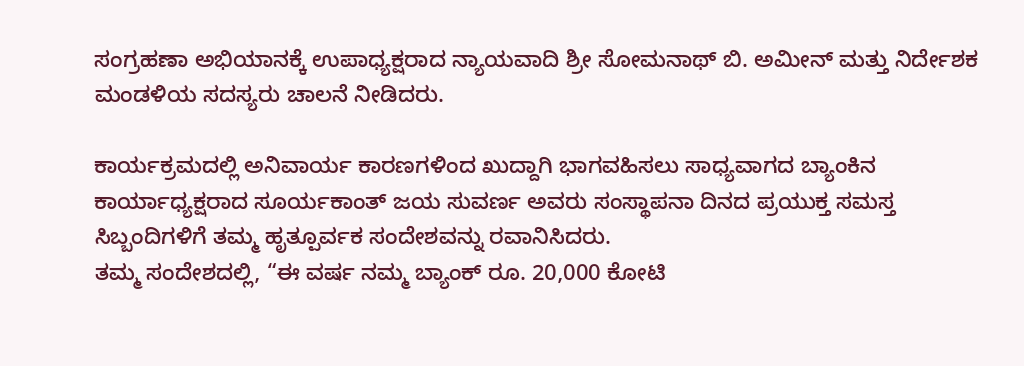ಸಂಗ್ರಹಣಾ ಅಭಿಯಾನಕ್ಕೆ ಉಪಾಧ್ಯಕ್ಷರಾದ ನ್ಯಾಯವಾದಿ ಶ್ರೀ ಸೋಮನಾಥ್ ಬಿ. ಅಮೀನ್ ಮತ್ತು ನಿರ್ದೇಶಕ ಮಂಡಳಿಯ ಸದಸ್ಯರು ಚಾಲನೆ ನೀಡಿದರು.

ಕಾರ್ಯಕ್ರಮದಲ್ಲಿ ಅನಿವಾರ್ಯ ಕಾರಣಗಳಿಂದ ಖುದ್ದಾಗಿ ಭಾಗವಹಿಸಲು ಸಾಧ್ಯವಾಗದ ಬ್ಯಾಂಕಿನ ಕಾರ್ಯಾಧ್ಯಕ್ಷರಾದ ಸೂರ್ಯಕಾಂತ್ ಜಯ ಸುವರ್ಣ ಅವರು ಸಂಸ್ಥಾಪನಾ ದಿನದ ಪ್ರಯುಕ್ತ ಸಮಸ್ತ ಸಿಬ್ಬಂದಿಗಳಿಗೆ ತಮ್ಮ ಹೃತ್ಪೂರ್ವಕ ಸಂದೇಶವನ್ನು ರವಾನಿಸಿದರು.
ತಮ್ಮ ಸಂದೇಶದಲ್ಲಿ, “ಈ ವರ್ಷ ನಮ್ಮ ಬ್ಯಾಂಕ್ ರೂ. 20,000 ಕೋಟಿ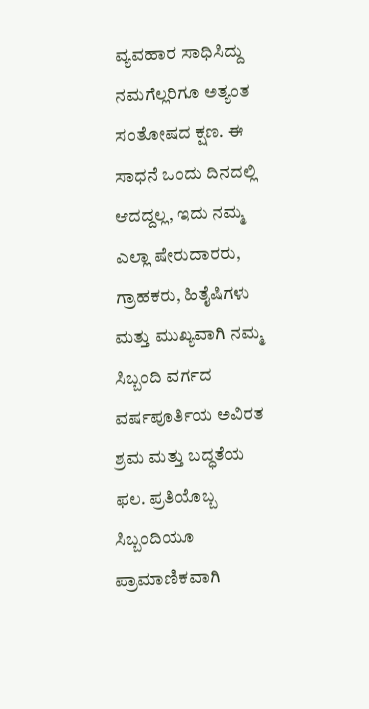ವ್ಯವಹಾರ ಸಾಧಿಸಿದ್ದು ನಮಗೆಲ್ಲರಿಗೂ ಅತ್ಯಂತ ಸಂತೋಷದ ಕ್ಷಣ. ಈ ಸಾಧನೆ ಒಂದು ದಿನದಲ್ಲಿ ಆದದ್ದಲ್ಲ, ಇದು ನಮ್ಮ ಎಲ್ಲಾ ಷೇರುದಾರರು, ಗ್ರಾಹಕರು, ಹಿತೈಷಿಗಳು ಮತ್ತು ಮುಖ್ಯವಾಗಿ ನಮ್ಮ ಸಿಬ್ಬಂದಿ ವರ್ಗದ ವರ್ಷಪೂರ್ತಿಯ ಅವಿರತ ಶ್ರಮ ಮತ್ತು ಬದ್ಧತೆಯ ಫಲ. ಪ್ರತಿಯೊಬ್ಬ ಸಿಬ್ಬಂದಿಯೂ ಪ್ರಾಮಾಣಿಕವಾಗಿ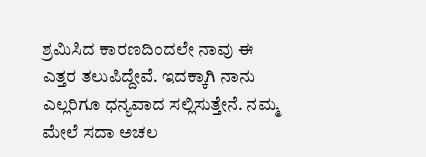ಶ್ರಮಿಸಿದ ಕಾರಣದಿಂದಲೇ ನಾವು ಈ ಎತ್ತರ ತಲುಪಿದ್ದೇವೆ. ಇದಕ್ಕಾಗಿ ನಾನು ಎಲ್ಲರಿಗೂ ಧನ್ಯವಾದ ಸಲ್ಲಿಸುತ್ತೇನೆ. ನಮ್ಮ ಮೇಲೆ ಸದಾ ಅಚಲ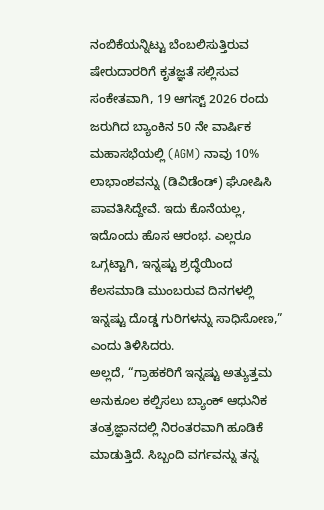ನಂಬಿಕೆಯನ್ನಿಟ್ಟು ಬೆಂಬಲಿಸುತ್ತಿರುವ ಷೇರುದಾರರಿಗೆ ಕೃತಜ್ಞತೆ ಸಲ್ಲಿಸುವ ಸಂಕೇತವಾಗಿ, 19 ಆಗಸ್ಟ್ 2026 ರಂದು ಜರುಗಿದ ಬ್ಯಾಂಕಿನ 50 ನೇ ವಾರ್ಷಿಕ ಮಹಾಸಭೆಯಲ್ಲಿ (AGM) ನಾವು 10% ಲಾಭಾಂಶವನ್ನು (ಡಿವಿಡೆಂಡ್) ಘೋಷಿಸಿ ಪಾವತಿಸಿದ್ದೇವೆ. ಇದು ಕೊನೆಯಲ್ಲ, ಇದೊಂದು ಹೊಸ ಆರಂಭ. ಎಲ್ಲರೂ ಒಗ್ಗಟ್ಟಾಗಿ, ಇನ್ನಷ್ಟು ಶ್ರದ್ಧೆಯಿಂದ ಕೆಲಸಮಾಡಿ ಮುಂಬರುವ ದಿನಗಳಲ್ಲಿ ಇನ್ನಷ್ಟು ದೊಡ್ಡ ಗುರಿಗಳನ್ನು ಸಾಧಿಸೋಣ,” ಎಂದು ತಿಳಿಸಿದರು.
ಅಲ್ಲದೆ, “ಗ್ರಾಹಕರಿಗೆ ಇನ್ನಷ್ಟು ಅತ್ಯುತ್ತಮ ಅನುಕೂಲ ಕಲ್ಪಿಸಲು ಬ್ಯಾಂಕ್ ಆಧುನಿಕ ತಂತ್ರಜ್ಞಾನದಲ್ಲಿ ನಿರಂತರವಾಗಿ ಹೂಡಿಕೆ ಮಾಡುತ್ತಿದೆ. ಸಿಬ್ಬಂದಿ ವರ್ಗವನ್ನು ತನ್ನ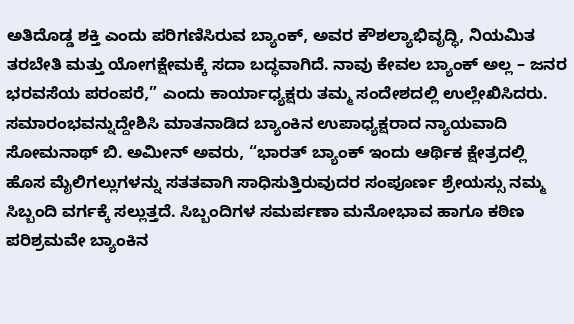ಅತಿದೊಡ್ಡ ಶಕ್ತಿ ಎಂದು ಪರಿಗಣಿಸಿರುವ ಬ್ಯಾಂಕ್, ಅವರ ಕೌಶಲ್ಯಾಭಿವೃದ್ಧಿ, ನಿಯಮಿತ ತರಬೇತಿ ಮತ್ತು ಯೋಗಕ್ಷೇಮಕ್ಕೆ ಸದಾ ಬದ್ಧವಾಗಿದೆ. ನಾವು ಕೇವಲ ಬ್ಯಾಂಕ್ ಅಲ್ಲ – ಜನರ ಭರವಸೆಯ ಪರಂಪರೆ,” ಎಂದು ಕಾರ್ಯಾಧ್ಯಕ್ಷರು ತಮ್ಮ ಸಂದೇಶದಲ್ಲಿ ಉಲ್ಲೇಖಿಸಿದರು.
ಸಮಾರಂಭವನ್ನುದ್ದೇಶಿಸಿ ಮಾತನಾಡಿದ ಬ್ಯಾಂಕಿನ ಉಪಾಧ್ಯಕ್ಷರಾದ ನ್ಯಾಯವಾದಿ ಸೋಮನಾಥ್ ಬಿ. ಅಮೀನ್ ಅವರು, “ಭಾರತ್ ಬ್ಯಾಂಕ್ ಇಂದು ಆರ್ಥಿಕ ಕ್ಷೇತ್ರದಲ್ಲಿ ಹೊಸ ಮೈಲಿಗಲ್ಲುಗಳನ್ನು ಸತತವಾಗಿ ಸಾಧಿಸುತ್ತಿರುವುದರ ಸಂಪೂರ್ಣ ಶ್ರೇಯಸ್ಸು ನಮ್ಮ ಸಿಬ್ಬಂದಿ ವರ್ಗಕ್ಕೆ ಸಲ್ಲುತ್ತದೆ. ಸಿಬ್ಬಂದಿಗಳ ಸಮರ್ಪಣಾ ಮನೋಭಾವ ಹಾಗೂ ಕಠಿಣ ಪರಿಶ್ರಮವೇ ಬ್ಯಾಂಕಿನ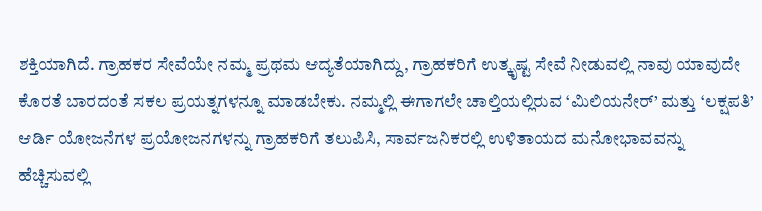ಶಕ್ತಿಯಾಗಿದೆ. ಗ್ರಾಹಕರ ಸೇವೆಯೇ ನಮ್ಮ ಪ್ರಥಮ ಆದ್ಯತೆಯಾಗಿದ್ದು, ಗ್ರಾಹಕರಿಗೆ ಉತ್ಕೃಷ್ಟ ಸೇವೆ ನೀಡುವಲ್ಲಿ ನಾವು ಯಾವುದೇ ಕೊರತೆ ಬಾರದಂತೆ ಸಕಲ ಪ್ರಯತ್ನಗಳನ್ನೂ ಮಾಡಬೇಕು. ನಮ್ಮಲ್ಲಿ ಈಗಾಗಲೇ ಚಾಲ್ತಿಯಲ್ಲಿರುವ ‘ಮಿಲಿಯನೇರ್’ ಮತ್ತು ‘ಲಕ್ಷಪತಿ’ ಆರ್ಡಿ ಯೋಜನೆಗಳ ಪ್ರಯೋಜನಗಳನ್ನು ಗ್ರಾಹಕರಿಗೆ ತಲುಪಿಸಿ, ಸಾರ್ವಜನಿಕರಲ್ಲಿ ಉಳಿತಾಯದ ಮನೋಭಾವವನ್ನು ಹೆಚ್ಚಿಸುವಲ್ಲಿ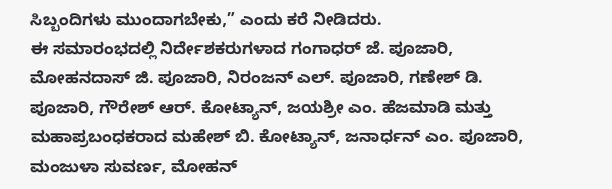ಸಿಬ್ಬಂದಿಗಳು ಮುಂದಾಗಬೇಕು,” ಎಂದು ಕರೆ ನೀಡಿದರು.
ಈ ಸಮಾರಂಭದಲ್ಲಿ ನಿರ್ದೇಶಕರುಗಳಾದ ಗಂಗಾಧರ್ ಜೆ. ಪೂಜಾರಿ, ಮೋಹನದಾಸ್ ಜಿ. ಪೂಜಾರಿ, ನಿರಂಜನ್ ಎಲ್. ಪೂಜಾರಿ, ಗಣೇಶ್ ಡಿ. ಪೂಜಾರಿ, ಗೌರೇಶ್ ಆರ್. ಕೋಟ್ಯಾನ್, ಜಯಶ್ರೀ ಎಂ. ಹೆಜಮಾಡಿ ಮತ್ತು ಮಹಾಪ್ರಬಂಧಕರಾದ ಮಹೇಶ್ ಬಿ. ಕೋಟ್ಯಾನ್, ಜನಾರ್ಧನ್ ಎಂ. ಪೂಜಾರಿ, ಮಂಜುಳಾ ಸುವರ್ಣ, ಮೋಹನ್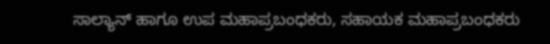ಸಾಲ್ಯಾನ್ ಹಾಗೂ ಉಪ ಮಹಾಪ್ರಬಂಧಕರು, ಸಹಾಯಕ ಮಹಾಪ್ರಬಂಧಕರು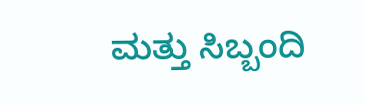ಮತ್ತು ಸಿಬ್ಬಂದಿ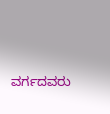ವರ್ಗದವರು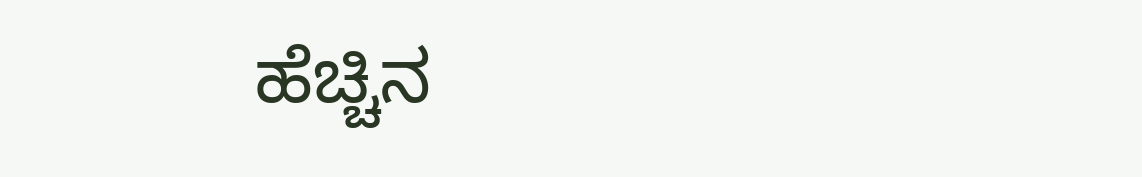ಹೆಚ್ಚಿನ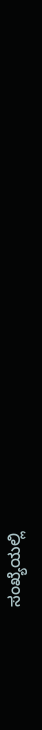ಸಂಖ್ಯೆಯಲ್ಲಿ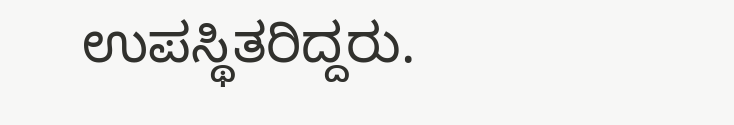ಉಪಸ್ಥಿತರಿದ್ದರು.